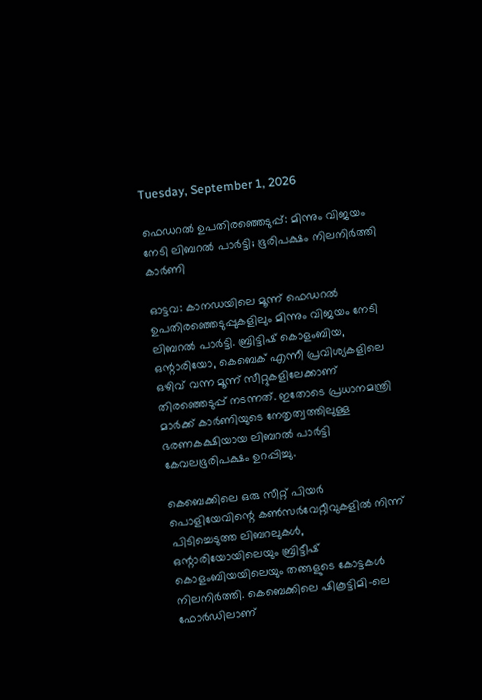Tuesday, September 1, 2026

ഫെഡറല്‍ ഉപതിരഞ്ഞെടുപ്പ്: മിന്നും വിജയം നേടി ലിബറല്‍ പാര്‍ട്ടി; ഭൂരിപക്ഷം നിലനിര്‍ത്തി കാര്‍ണി

ഓട്ടവ: കാനഡയിലെ മൂന്ന് ഫെഡറല്‍ ഉപതിരഞ്ഞെടുപ്പുകളിലും മിന്നും വിജയം നേടി ലിബറല്‍ പാര്‍ട്ടി. ബ്രിട്ടിഷ് കൊളംബിയ, ഒന്റാരിയോ, കെബെക് എന്നീ പ്രവിശ്യകളിലെ ഒഴിവ് വന്ന മൂന്ന് സീറ്റുകളിലേക്കാണ് തിരഞ്ഞെടുപ്പ് നടന്നത്. ഇതോടെ പ്രധാനമന്ത്രി മാര്‍ക്ക് കാര്‍ണിയുടെ നേതൃത്വത്തിലുള്ള ഭരണകക്ഷിയായ ലിബറല്‍ പാര്‍ട്ടി കേവലഭൂരിപക്ഷം ഉറപ്പിച്ചു.

കെബെക്കിലെ ഒരു സീറ്റ് പിയര്‍ പൊളിയേവിന്റെ കണ്‍സര്‍വേറ്റീവുകളില്‍ നിന്ന് പിടിച്ചെടുത്ത ലിബറലുകള്‍, ഒന്റാരിയോയിലെയും ബ്രിട്ടീഷ് കൊളംബിയയിലെയും തങ്ങളുടെ കോട്ടകള്‍ നിലനിര്‍ത്തി. കെബെക്കിലെ ഷികൂട്ടിമി-ലെ ഫോര്‍ഡിലാണ്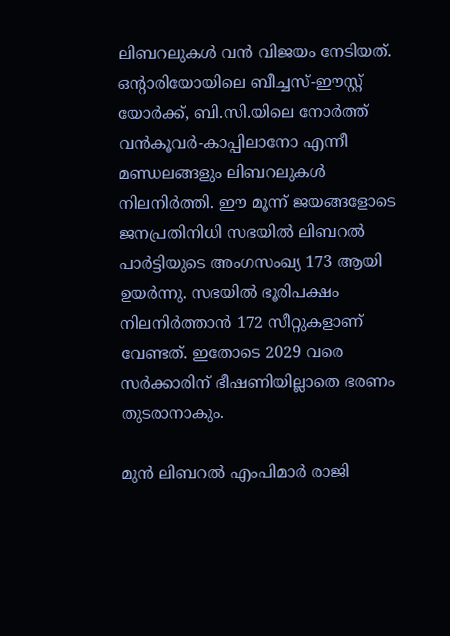ലിബറലുകള്‍ വന്‍ വിജയം നേടിയത്. ഒന്റാരിയോയിലെ ബീച്ചസ്-ഈസ്റ്റ് യോര്‍ക്ക്, ബി.സി.യിലെ നോര്‍ത്ത് വന്‍കൂവര്‍-കാപ്പിലാനോ എന്നീ മണ്ഡലങ്ങളും ലിബറലുകള്‍ നിലനിര്‍ത്തി. ഈ മൂന്ന് ജയങ്ങളോടെ ജനപ്രതിനിധി സഭയില്‍ ലിബറല്‍ പാര്‍ട്ടിയുടെ അംഗസംഖ്യ 173 ആയി ഉയര്‍ന്നു. സഭയില്‍ ഭൂരിപക്ഷം നിലനിര്‍ത്താന്‍ 172 സീറ്റുകളാണ് വേണ്ടത്. ഇതോടെ 2029 വരെ സര്‍ക്കാരിന് ഭീഷണിയില്ലാതെ ഭരണം തുടരാനാകും.

മുന്‍ ലിബറല്‍ എംപിമാര്‍ രാജി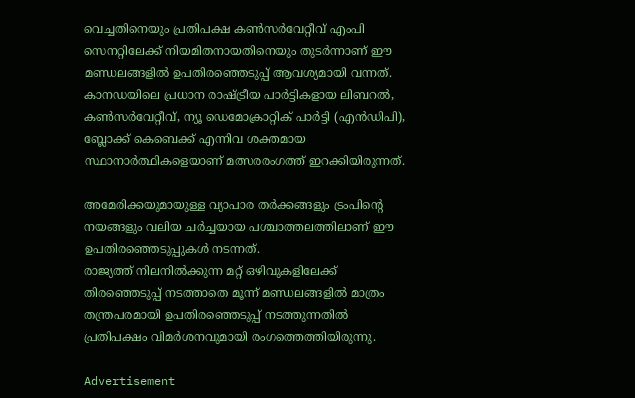വെച്ചതിനെയും പ്രതിപക്ഷ കണ്‍സര്‍വേറ്റീവ് എംപി സെനറ്റിലേക്ക് നിയമിതനായതിനെയും തുടര്‍ന്നാണ് ഈ മണ്ഡലങ്ങളില്‍ ഉപതിരഞ്ഞെടുപ്പ് ആവശ്യമായി വന്നത്. കാനഡയിലെ പ്രധാന രാഷ്ട്രീയ പാര്‍ട്ടികളായ ലിബറല്‍, കണ്‍സര്‍വേറ്റീവ്, ന്യൂ ഡെമോക്രാറ്റിക് പാര്‍ട്ടി (എന്‍ഡിപി), ബ്ലോക്ക് കെബെക്ക് എന്നിവ ശക്തമായ സ്ഥാനാര്‍ത്ഥികളെയാണ് മത്സരരംഗത്ത് ഇറക്കിയിരുന്നത്.

അമേരിക്കയുമായുള്ള വ്യാപാര തര്‍ക്കങ്ങളും ട്രംപിന്റെ നയങ്ങളും വലിയ ചര്‍ച്ചയായ പശ്ചാത്തലത്തിലാണ് ഈ ഉപതിരഞ്ഞെടുപ്പുകള്‍ നടന്നത്.
രാജ്യത്ത് നിലനില്‍ക്കുന്ന മറ്റ് ഒഴിവുകളിലേക്ക് തിരഞ്ഞെടുപ്പ് നടത്താതെ മൂന്ന് മണ്ഡലങ്ങളില്‍ മാത്രം തന്ത്രപരമായി ഉപതിരഞ്ഞെടുപ്പ് നടത്തുന്നതില്‍ പ്രതിപക്ഷം വിമര്‍ശനവുമായി രംഗത്തെത്തിയിരുന്നു.

Advertisement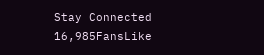Stay Connected
16,985FansLike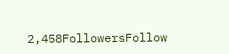2,458FollowersFollow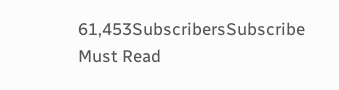61,453SubscribersSubscribe
Must Read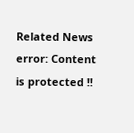Related News
error: Content is protected !!